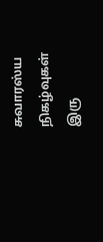சுவாரஸ்ய நிகழ்வுகள்
இரு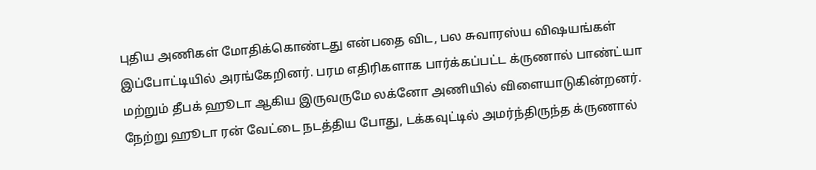புதிய அணிகள் மோதிக்கொண்டது என்பதை விட, பல சுவாரஸ்ய விஷயங்கள் இப்போட்டியில் அரங்கேறினர். பரம எதிரிகளாக பார்க்கப்பட்ட க்ருணால் பாண்ட்யா மற்றும் தீபக் ஹூடா ஆகிய இருவருமே லக்னோ அணியில் விளையாடுகின்றனர். நேற்று ஹூடா ரன் வேட்டை நடத்திய போது, டக்கவுட்டில் அமர்ந்திருந்த க்ருணால்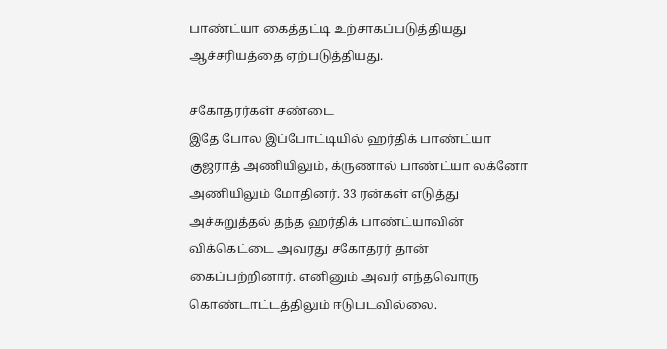பாண்ட்யா கைத்தட்டி உற்சாகப்படுத்தியது ஆச்சரியத்தை ஏற்படுத்தியது.

சகோதரர்கள் சண்டை
இதே போல இப்போட்டியில் ஹர்திக் பாண்ட்யா குஜராத் அணியிலும், க்ருணால் பாண்ட்யா லக்னோ அணியிலும் மோதினர். 33 ரன்கள் எடுத்து அச்சுறுத்தல் தந்த ஹர்திக் பாண்ட்யாவின் விக்கெட்டை அவரது சகோதரர் தான் கைப்பற்றினார். எனினும் அவர் எந்தவொரு கொண்டாட்டத்திலும் ஈடுபடவில்லை.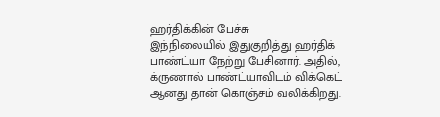ஹர்திக்கின் பேச்சு
இந்நிலையில் இதுகுறித்து ஹர்திக் பாண்ட்யா நேற்று பேசினார். அதில், க்ருணால் பாண்ட்யாவிடம் விக்கெட் ஆனது தான் கொஞ்சம் வலிக்கிறது.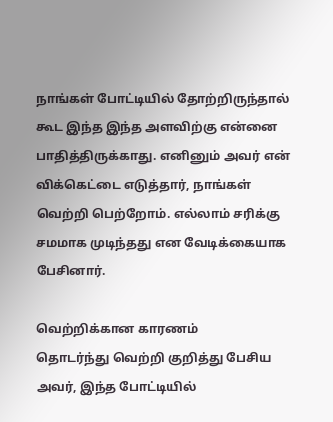நாங்கள் போட்டியில் தோற்றிருந்தால் கூட இந்த இந்த அளவிற்கு என்னை பாதித்திருக்காது. எனினும் அவர் என் விக்கெட்டை எடுத்தார், நாங்கள் வெற்றி பெற்றோம். எல்லாம் சரிக்கு சமமாக முடிந்தது என வேடிக்கையாக பேசினார்.

வெற்றிக்கான காரணம்
தொடர்ந்து வெற்றி குறித்து பேசிய அவர், இந்த போட்டியில்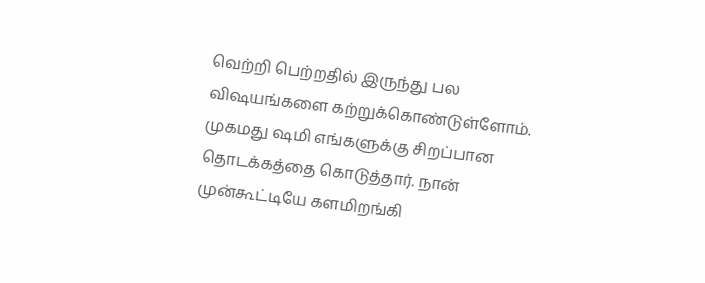வெற்றி பெற்றதில் இருந்து பல விஷயங்களை கற்றுக்கொண்டுள்ளோம். முகமது ஷமி எங்களுக்கு சிறப்பான தொடக்கத்தை கொடுத்தார். நான் முன்கூட்டியே களமிறங்கி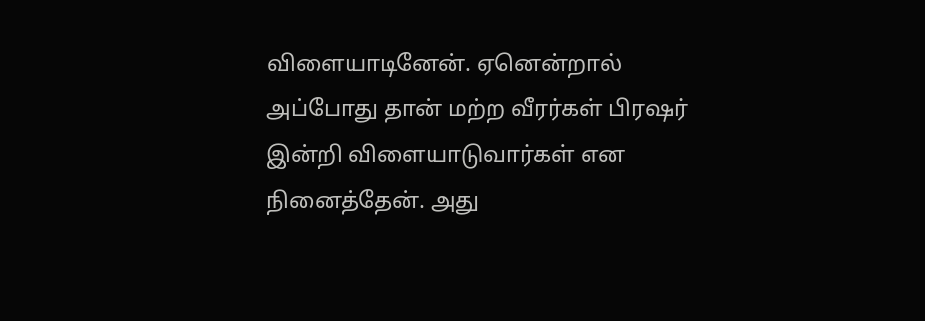விளையாடினேன். ஏனென்றால் அப்போது தான் மற்ற வீரர்கள் பிரஷர் இன்றி விளையாடுவார்கள் என நினைத்தேன். அது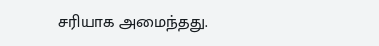சரியாக அமைந்தது.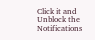Click it and Unblock the Notifications